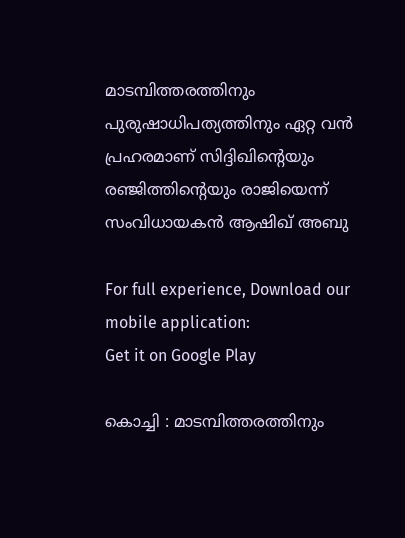മാടമ്പിത്തരത്തിനും പുരുഷാധിപത്യത്തിനും ഏറ്റ വന്‍ പ്രഹരമാണ് സിദ്ദിഖിന്റെയും രഞ്ജിത്തിന്റെയും രാജിയെന്ന് സംവിധായകന്‍ ആഷിഖ് അബു

For full experience, Download our mobile application:
Get it on Google Play

കൊച്ചി : മാടമ്പിത്തരത്തിനും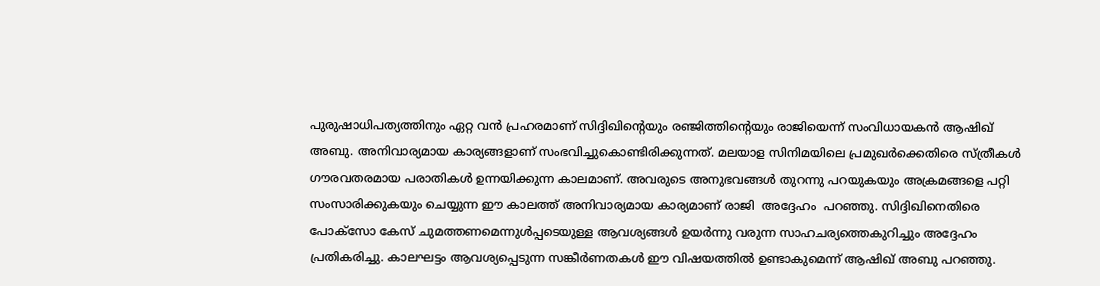പുരുഷാധിപത്യത്തിനും ഏറ്റ വന്‍ പ്രഹരമാണ് സിദ്ദിഖിന്റെയും രഞ്ജിത്തിന്റെയും രാജിയെന്ന് സംവിധായകന്‍ ആഷിഖ് അബു. അനിവാര്യമായ കാര്യങ്ങളാണ് സംഭവിച്ചുകൊണ്ടിരിക്കുന്നത്. മലയാള സിനിമയിലെ പ്രമുഖര്‍ക്കെതിരെ സ്ത്രീകള്‍ ഗൗരവതരമായ പരാതികള്‍ ഉന്നയിക്കുന്ന കാലമാണ്. അവരുടെ അനുഭവങ്ങള്‍ തുറന്നു പറയുകയും അക്രമങ്ങളെ പറ്റി സംസാരിക്കുകയും ചെയ്യുന്ന ഈ കാലത്ത് അനിവാര്യമായ കാര്യമാണ് രാജി  അദ്ദേഹം  പറഞ്ഞു. സിദ്ദിഖിനെതിരെ പോക്‌സോ കേസ് ചുമത്തണമെന്നുള്‍പ്പടെയുള്ള ആവശ്യങ്ങള്‍ ഉയര്‍ന്നു വരുന്ന സാഹചര്യത്തെകുറിച്ചും അദ്ദേഹം പ്രതികരിച്ചു. കാലഘട്ടം ആവശ്യപ്പെടുന്ന സങ്കീര്‍ണതകള്‍ ഈ വിഷയത്തില്‍ ഉണ്ടാകുമെന്ന് ആഷിഖ് അബു പറഞ്ഞു.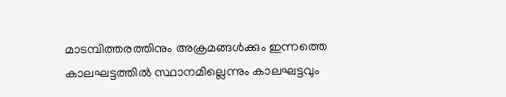മാടമ്പിത്തരത്തിനും അക്രമങ്ങള്‍ക്കും ഇന്നത്തെ കാലഘട്ടത്തില്‍ സ്ഥാനമില്ലെന്നും കാലഘട്ടവും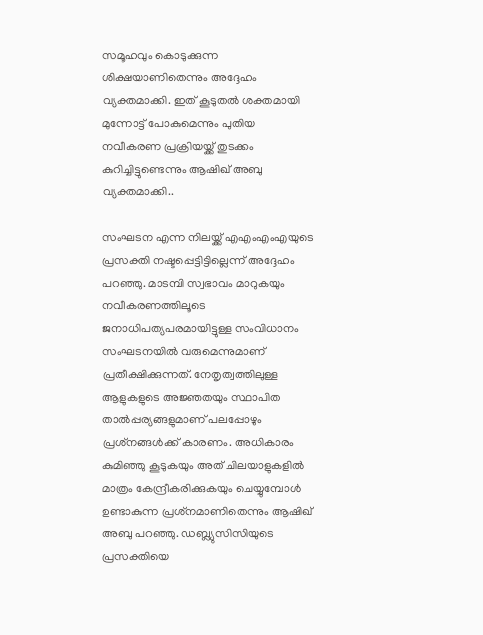സമൂഹവും കൊടുക്കുന്ന ശിക്ഷയാണിതെന്നും അദ്ദേഹം വ്യക്തമാക്കി. ഇത് കൂടുതല്‍ ശക്തമായി മുന്നോട്ട് പോകുമെന്നും പുതിയ നവീകരണ പ്രക്രിയയ്ക്ക് തുടക്കം കുറിച്ചിട്ടുണ്ടെന്നും ആഷിഖ് അബു വ്യക്തമാക്കി..

സംഘടന എന്ന നിലയ്ക്ക് എഎംഎംഎയുടെ പ്രസക്തി നഷ്ടപ്പെട്ടിട്ടില്ലെന്ന് അദ്ദേഹം പറഞ്ഞു. മാടമ്പി സ്വഭാവം മാറുകയും നവീകരണത്തിലൂടെ ജനാധിപത്യപരമായിട്ടുള്ള സംവിധാനം സംഘടനയില്‍ വരുമെന്നുമാണ് പ്രതീക്ഷിക്കുന്നത്. നേതൃത്വത്തിലുള്ള ആളുകളുടെ അജ്ഞതയും സ്ഥാപിത താല്‍പ്പര്യങ്ങളുമാണ് പലപ്പോഴും പ്രശ്‌നങ്ങള്‍ക്ക് കാരണം. അധികാരം കുമിഞ്ഞു കൂടുകയും അത് ചിലയാളുകളില്‍ മാത്രം കേന്ദ്രീകരിക്കുകയും ചെയ്യുമ്പോള്‍ ഉണ്ടാകുന്ന പ്രശ്‌നമാണിതെന്നും ആഷിഖ് അബു പറഞ്ഞു. ഡബ്ല്യുസിസിയുടെ പ്രസക്തിയെ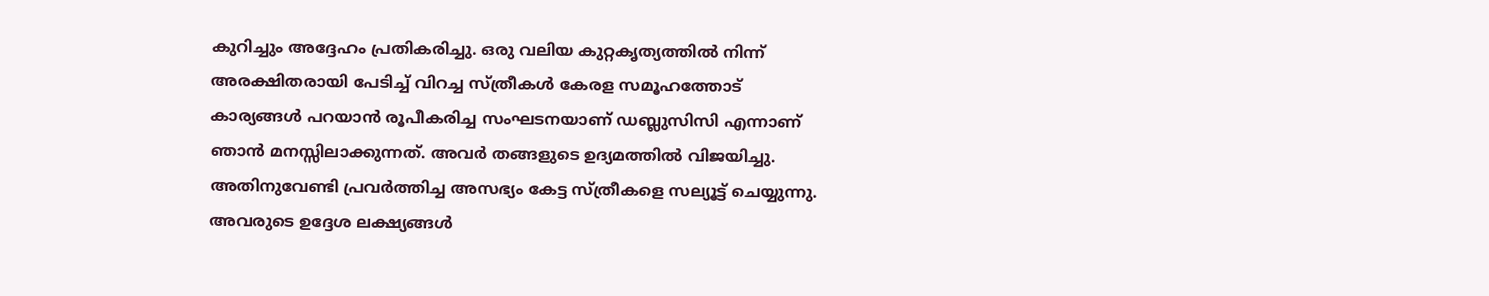കുറിച്ചും അദ്ദേഹം പ്രതികരിച്ചു. ഒരു വലിയ കുറ്റകൃത്യത്തില്‍ നിന്ന് അരക്ഷിതരായി പേടിച്ച് വിറച്ച സ്ത്രീകള്‍ കേരള സമൂഹത്തോട് കാര്യങ്ങള്‍ പറയാന്‍ രൂപീകരിച്ച സംഘടനയാണ് ഡബ്ലുസിസി എന്നാണ് ഞാന്‍ മനസ്സിലാക്കുന്നത്. അവര്‍ തങ്ങളുടെ ഉദ്യമത്തില്‍ വിജയിച്ചു. അതിനുവേണ്ടി പ്രവര്‍ത്തിച്ച അസഭ്യം കേട്ട സ്ത്രീകളെ സല്യൂട്ട് ചെയ്യുന്നു. അവരുടെ ഉദ്ദേശ ലക്ഷ്യങ്ങള്‍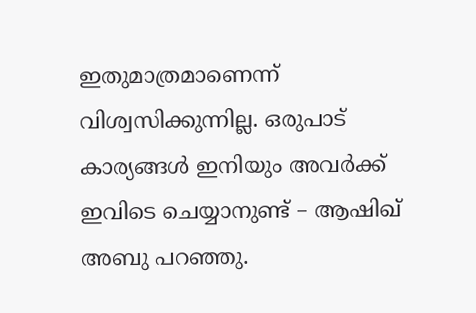ഇതുമാത്രമാണെന്ന് വിശ്വസിക്കുന്നില്ല. ഒരുപാട് കാര്യങ്ങള്‍ ഇനിയും അവര്‍ക്ക് ഇവിടെ ചെയ്യാനുണ്ട് – ആഷിഖ് അബു പറഞ്ഞു.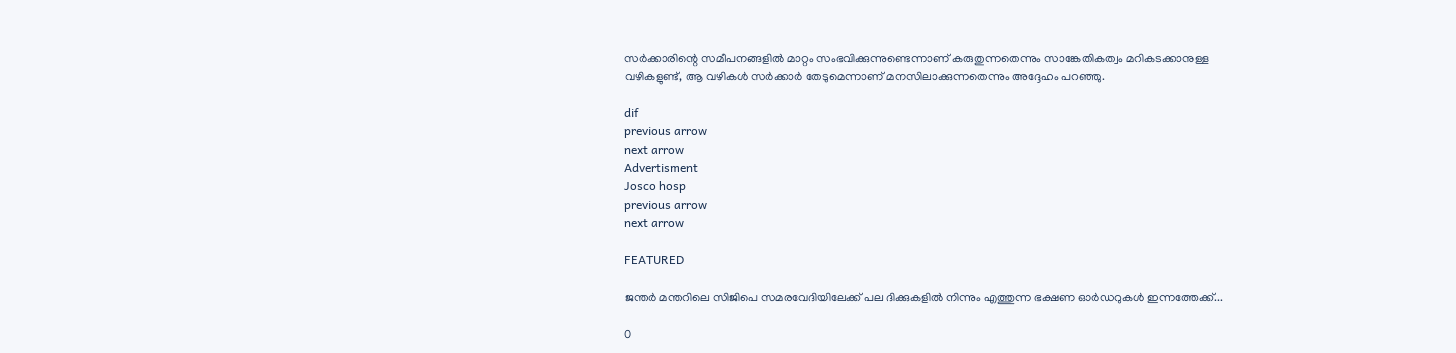സര്‍ക്കാരിന്റെ സമീപനങ്ങളില്‍ മാറ്റം സംഭവിക്കുന്നുണ്ടെന്നാണ് കരുതുന്നതെന്നും സാങ്കേതികത്വം മറികടക്കാനുള്ള വഴികളുണ്ട്, ആ വഴികള്‍ സര്‍ക്കാര്‍ തേടുമെന്നാണ് മനസിലാക്കുന്നതെന്നും അദ്ദേഹം പറഞ്ഞു.

dif
previous arrow
next arrow
Advertisment
Josco hosp
previous arrow
next arrow

FEATURED

ജന്തര്‍ മന്തറിലെ സിജിപെ സമരവേദിയിലേക്ക് പല ദിക്കുകളിൽ നിന്നും എത്തുന്ന ഭക്ഷണ ഓര്‍ഡറുകൾ ഇന്നത്തേക്ക്...

0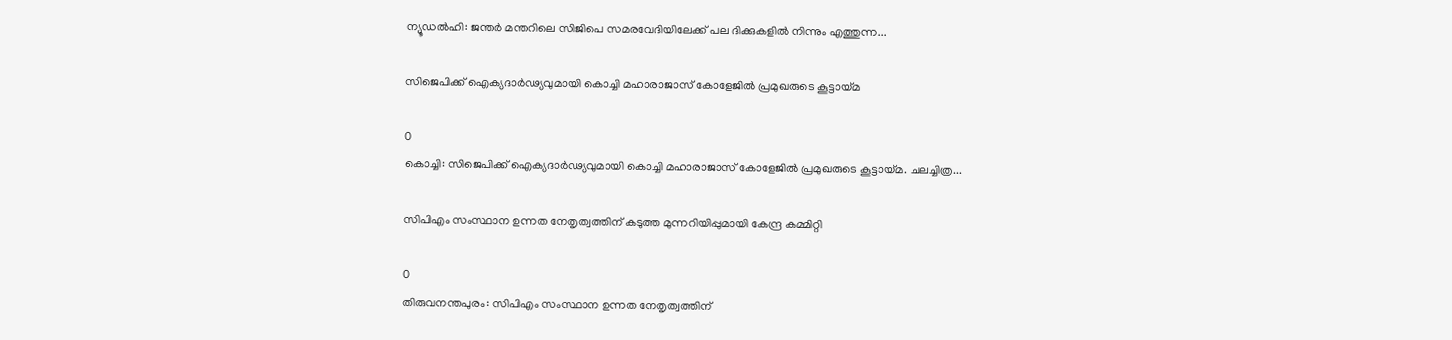ന്യൂഡൽഹി: ജന്തര്‍ മന്തറിലെ സിജിപെ സമരവേദിയിലേക്ക് പല ദിക്കുകളിൽ നിന്നും എത്തുന്ന...

സിജെപിക്ക് ഐക്യദാർഢ്യവുമായി കൊച്ചി മഹാരാജാസ് കോളേജിൽ പ്രമുഖരുടെ കൂട്ടായ്മ

0
കൊച്ചി: സിജെപിക്ക് ഐക്യദാർഢ്യവുമായി കൊച്ചി മഹാരാജാസ് കോളേജിൽ പ്രമുഖരുടെ കൂട്ടായ്മ. ചലച്ചിത്ര...

സിപിഎം സംസ്ഥാന ഉന്നത നേതൃത്വത്തിന് കടുത്ത മുന്നറിയിപ്പുമായി കേന്ദ്ര കമ്മിറ്റി

0
തിരുവനന്തപുരം: സിപിഎം സംസ്ഥാന ഉന്നത നേതൃത്വത്തിന്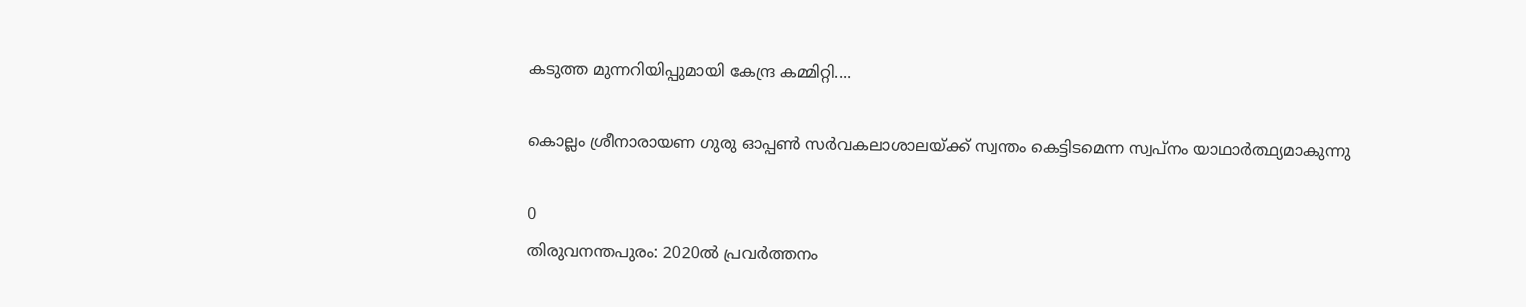കടുത്ത മുന്നറിയിപ്പുമായി കേന്ദ്ര കമ്മിറ്റി....

കൊല്ലം ശ്രീനാരായണ ഗുരു ഓപ്പൺ സർവകലാശാലയ്ക്ക് സ്വന്തം കെട്ടിടമെന്ന സ്വപ്നം യാഥാർത്ഥ്യമാകുന്നു

0
തിരുവനന്തപുരം: 2020ൽ പ്രവർത്തനം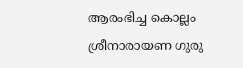ആരംഭിച്ച കൊല്ലം ശ്രീനാരായണ ഗുരു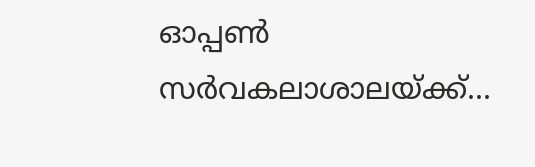ഓപ്പൺ സർവകലാശാലയ്ക്ക്...